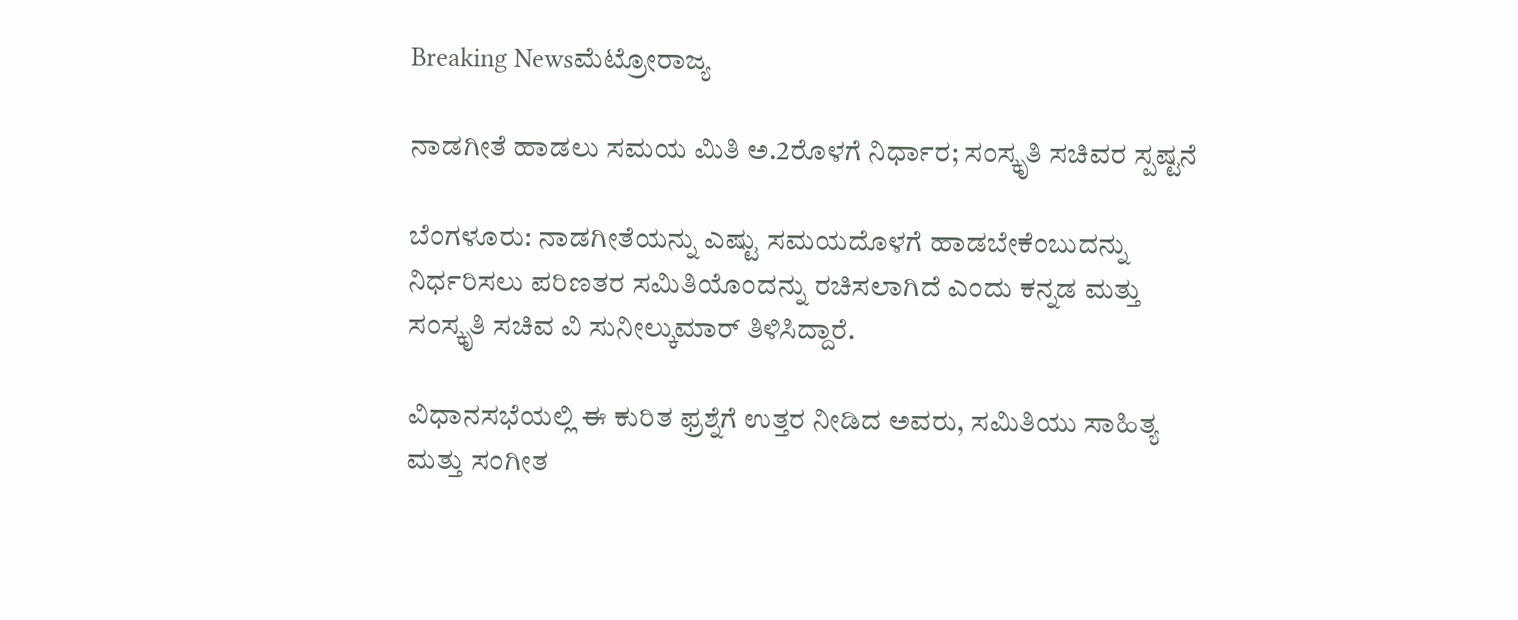Breaking Newsಮೆಟ್ರೋರಾಜ್ಯ

ನಾಡಗೀತೆ ಹಾಡಲು ಸಮಯ ಮಿತಿ ಅ.2ರೊಳಗೆ ನಿರ್ಧಾರ; ಸಂಸ್ಕೃತಿ ಸಚಿವರ ಸ್ಪಷ್ಟನೆ

ಬೆಂಗಳೂರು: ನಾಡಗೀತೆಯನ್ನು ಎಷ್ಟು ಸಮಯದೊಳಗೆ ಹಾಡಬೇಕೆಂಬುದನ್ನು ನಿರ್ಧರಿಸಲು ಪರಿಣತರ ಸಮಿತಿಯೊಂದನ್ನು ರಚಿಸಲಾಗಿದೆ ಎಂದು ಕನ್ನಡ ಮತ್ತು ಸಂಸ್ಕೃತಿ ಸಚಿವ ವಿ ಸುನೀಲ್ಕುಮಾರ್ ತಿಳಿಸಿದ್ದಾರೆ.

ವಿಧಾನಸಭೆಯಲ್ಲಿ ಈ ಕುರಿತ ಫ್ರಶ್ನೆಗೆ ಉತ್ತರ ನೀಡಿದ ಅವರು, ಸಮಿತಿಯು ಸಾಹಿತ್ಯ ಮತ್ತು ಸಂಗೀತ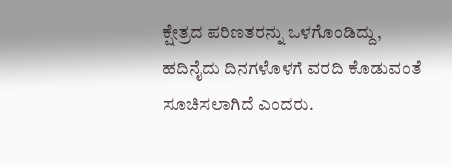ಕ್ಷೇತ್ರದ ಪರಿಣತರನ್ನು ಒಳಗೊಂಡಿದ್ದು, ಹದಿನೈದು ದಿನಗಳೊಳಗೆ ವರದಿ ಕೊಡುವಂತೆ ಸೂಚಿಸಲಾಗಿದೆ ಎಂದರು.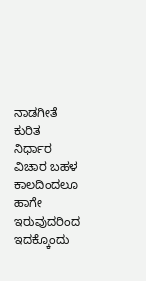ನಾಡಗೀತೆ ಕುರಿತ ನಿರ್ಧಾರ ವಿಚಾರ ಬಹಳ ಕಾಲದಿಂದಲೂ ಹಾಗೇ ಇರುವುದರಿಂದ ಇದಕ್ಕೊಂದು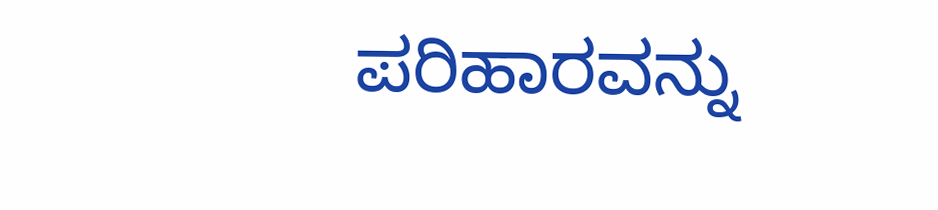ಪರಿಹಾರವನ್ನು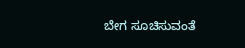ಬೇಗ ಸೂಚಿಸುವಂತೆ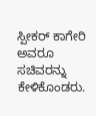ಸ್ಪೀಕರ್ ಕಾಗೇರಿ ಅವರೂ ಸಚಿವರನ್ನು ಕೇಳಿಕೊಂಡರು.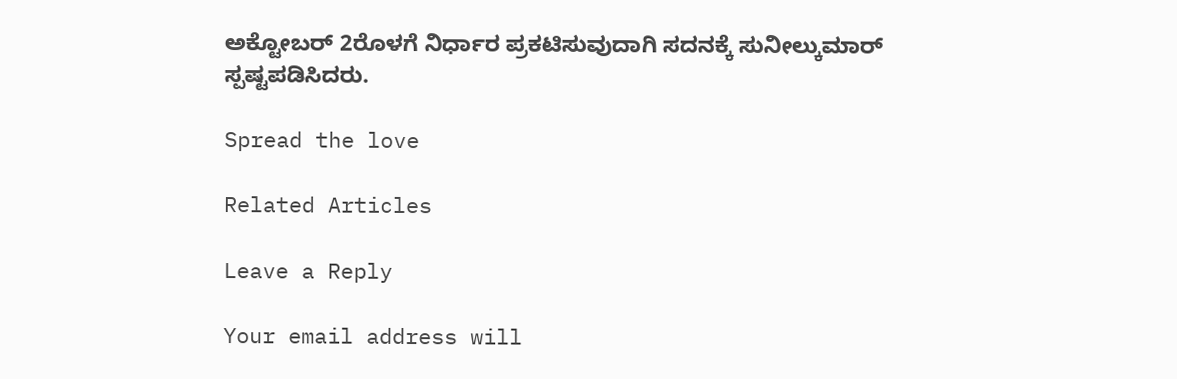ಅಕ್ಟೋಬರ್ 2ರೊಳಗೆ ನಿರ್ಧಾರ ಪ್ರಕಟಿಸುವುದಾಗಿ ಸದನಕ್ಕೆ ಸುನೀಲ್ಕುಮಾರ್ ಸ್ಪಷ್ಟಪಡಿಸಿದರು.

Spread the love

Related Articles

Leave a Reply

Your email address will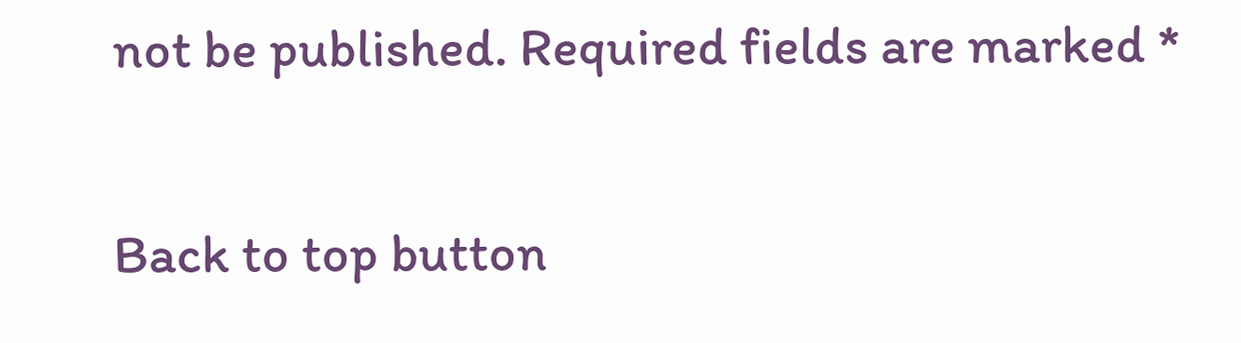not be published. Required fields are marked *

Back to top button